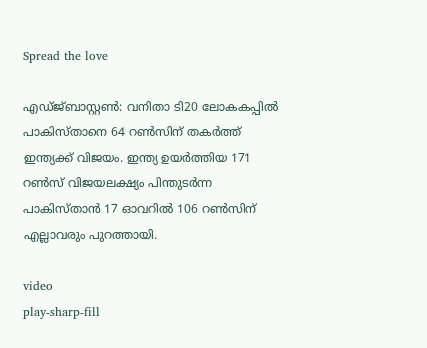Spread the love

എഡ്ജ്ബാസ്റ്റൺ: വനിതാ ടി20 ലോകകപ്പിൽ പാകിസ്താനെ 64 റൺസിന് തകർത്ത് ഇന്ത്യക്ക് വിജയം. ഇന്ത്യ ഉയർത്തിയ 171 റൺസ് വിജയലക്ഷ്യം പിന്തുടർന്ന പാകിസ്താൻ 17 ഓവറിൽ 106 റൺസിന് എല്ലാവരും പുറത്തായി.

video
play-sharp-fill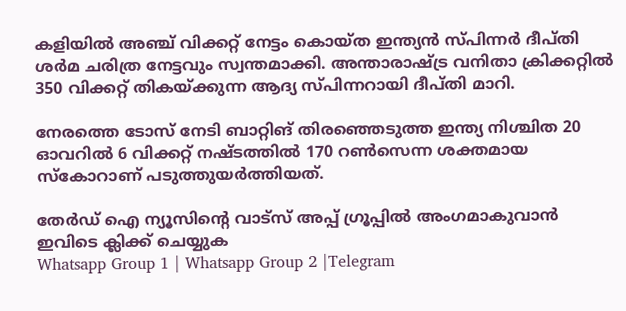കളിയിൽ അഞ്ച് വിക്കറ്റ് നേട്ടം കൊയ്ത ഇന്ത്യൻ സ്പിന്നർ ദീപ്തി ശർമ ചരിത്ര നേട്ടവും സ്വന്തമാക്കി. അന്താരാഷ്ട്ര വനിതാ ക്രിക്കറ്റിൽ 350 വിക്കറ്റ് തികയ്ക്കുന്ന ആദ്യ സ്പിന്നറായി ദീപ്തി മാറി.

നേരത്തെ ടോസ് നേടി ബാറ്റിങ് തിരഞ്ഞെടുത്ത ഇന്ത്യ നിശ്ചിത 20 ഓവറിൽ 6 വിക്കറ്റ് നഷ്ടത്തിൽ 170 റൺസെന്ന ശക്തമായ സ്കോറാണ് പടുത്തുയർത്തിയത്.

തേർഡ് ഐ ന്യൂസിന്റെ വാട്സ് അപ്പ് ഗ്രൂപ്പിൽ അംഗമാകുവാൻ ഇവിടെ ക്ലിക്ക് ചെയ്യുക
Whatsapp Group 1 | Whatsapp Group 2 |Telegram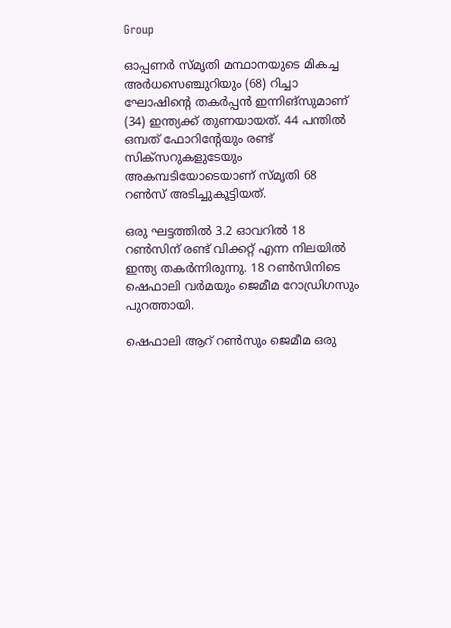Group

ഓപ്പണർ സ്മൃതി മന്ഥാനയുടെ മികച്ച അർധസെഞ്ചുറിയും (68) റിച്ചാ ഘോഷിന്റെ തകർപ്പൻ ഇന്നിങ്സുമാണ് (34) ഇന്ത്യക്ക് തുണയായത്. 44 പന്തിൽ ഒമ്പത് ഫോറിന്റേയും രണ്ട് സിക്‌സറുകളുടേയും അകമ്പടിയോടെയാണ് സ്മൃതി 68 റൺസ് അടിച്ചുകൂട്ടിയത്.

ഒരു ഘട്ടത്തിൽ 3.2 ഓവറിൽ 18 റൺസിന് രണ്ട് വിക്കറ്റ് എന്ന നിലയിൽ ഇന്ത്യ തകർന്നിരുന്നു. 18 റൺസിനിടെ ഷെഫാലി വർമയും ജെമീമ റോഡ്രിഗസും പുറത്തായി.

ഷെഫാലി ആറ് റൺസും ജെമീമ ഒരു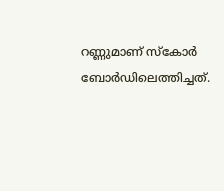റണ്ണുമാണ് സ്‌കോർ ബോർഡിലെത്തിച്ചത്.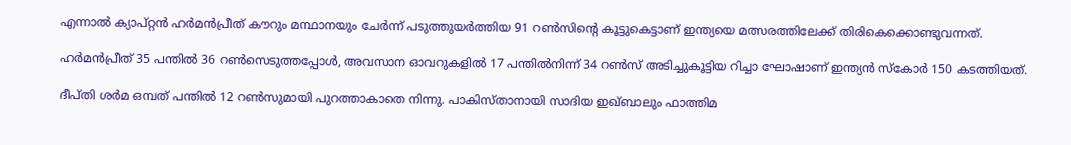എന്നാൽ ക്യാപ്റ്റൻ ഹർമൻപ്രീത് കൗറും മന്ഥാനയും ചേർന്ന് പടുത്തുയർത്തിയ 91 റൺസിന്റെ കൂട്ടുകെട്ടാണ് ഇന്ത്യയെ മത്സരത്തിലേക്ക് തിരികെക്കൊണ്ടുവന്നത്.

ഹർമൻപ്രീത് 35 പന്തിൽ 36 റൺസെടുത്തപ്പോൾ, അവസാന ഓവറുകളിൽ 17 പന്തിൽനിന്ന് 34 റൺസ് അടിച്ചുകൂട്ടിയ റിച്ചാ ഘോഷാണ് ഇന്ത്യൻ സ്കോർ 150 കടത്തിയത്.

ദീപ്തി ശർമ ഒമ്പത് പന്തിൽ 12 റൺസുമായി പുറത്താകാതെ നിന്നു. പാകിസ്താനായി സാദിയ ഇഖ്ബാലും ഫാത്തിമ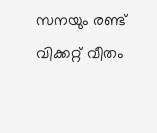സനയും രണ്ട് വിക്കറ്റ് വീതം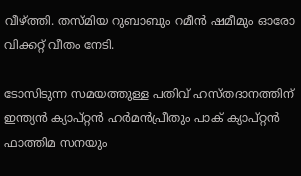വീഴ്ത്തി. തസ്മിയ റുബാബും റമീൻ ഷമീമും ഓരോ വിക്കറ്റ് വീതം നേടി.

ടോസിടുന്ന സമയത്തുള്ള പതിവ് ഹസ്തദാനത്തിന് ഇന്ത്യൻ ക്യാപ്റ്റൻ ഹർമൻപ്രീതും പാക് ക്യാപ്റ്റൻ ഫാത്തിമ സനയും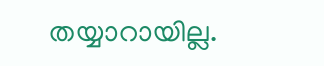തയ്യാറായില്ല.